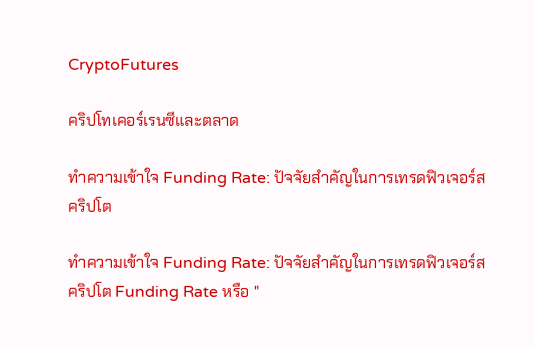CryptoFutures

คริปโทเคอร์เรนซีและตลาด

ทำความเข้าใจ Funding Rate: ปัจจัยสำคัญในการเทรดฟิวเจอร์สคริปโต

ทำความเข้าใจ Funding Rate: ปัจจัยสำคัญในการเทรดฟิวเจอร์สคริปโต Funding Rate หรือ "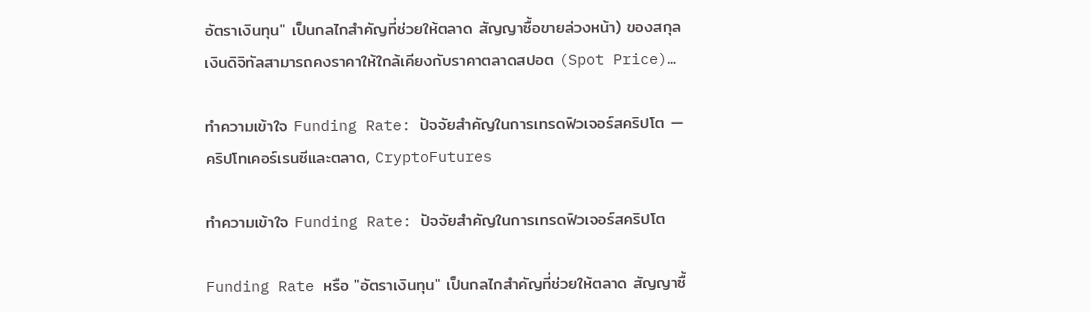อัตราเงินทุน" เป็นกลไกสำคัญที่ช่วยให้ตลาด สัญญาซื้อขายล่วงหน้า) ของสกุลเงินดิจิทัลสามารถคงราคาให้ใกล้เคียงกับราคาตลาดสปอต (Spot Price)…

ทำความเข้าใจ Funding Rate: ปัจจัยสำคัญในการเทรดฟิวเจอร์สคริปโต — คริปโทเคอร์เรนซีและตลาด, CryptoFutures

ทำความเข้าใจ Funding Rate: ปัจจัยสำคัญในการเทรดฟิวเจอร์สคริปโต

Funding Rate หรือ "อัตราเงินทุน" เป็นกลไกสำคัญที่ช่วยให้ตลาด สัญญาซื้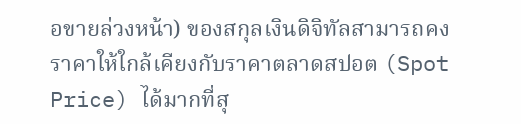อขายล่วงหน้า) ของสกุลเงินดิจิทัลสามารถคงราคาให้ใกล้เคียงกับราคาตลาดสปอต (Spot Price) ได้มากที่สุ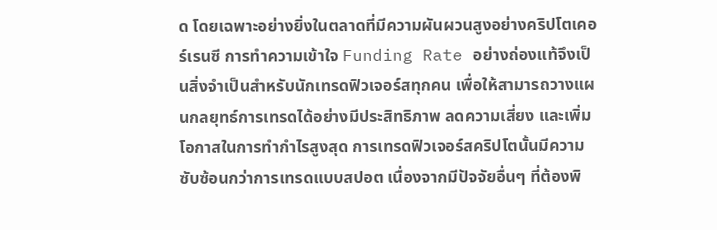ด โดยเฉพาะอย่างยิ่งในตลาดที่มีความผันผวนสูงอย่างคริปโตเคอร์เรนซี การทำความเข้าใจ Funding Rate อย่างถ่องแท้จึงเป็นสิ่งจำเป็นสำหรับนักเทรดฟิวเจอร์สทุกคน เพื่อให้สามารถวางแผนกลยุทธ์การเทรดได้อย่างมีประสิทธิภาพ ลดความเสี่ยง และเพิ่มโอกาสในการทำกำไรสูงสุด การเทรดฟิวเจอร์สคริปโตนั้นมีความซับซ้อนกว่าการเทรดแบบสปอต เนื่องจากมีปัจจัยอื่นๆ ที่ต้องพิ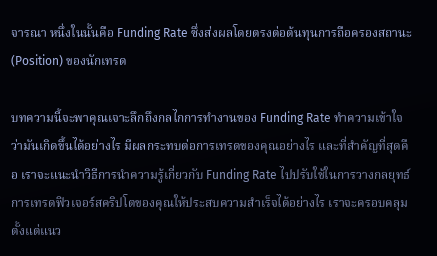จารณา หนึ่งในนั้นคือ Funding Rate ซึ่งส่งผลโดยตรงต่อต้นทุนการถือครองสถานะ (Position) ของนักเทรด

บทความนี้จะพาคุณเจาะลึกถึงกลไกการทำงานของ Funding Rate ทำความเข้าใจว่ามันเกิดขึ้นได้อย่างไร มีผลกระทบต่อการเทรดของคุณอย่างไร และที่สำคัญที่สุดคือ เราจะแนะนำวิธีการนำความรู้เกี่ยวกับ Funding Rate ไปปรับใช้ในการวางกลยุทธ์การเทรดฟิวเจอร์สคริปโตของคุณให้ประสบความสำเร็จได้อย่างไร เราจะครอบคลุมตั้งแต่แนว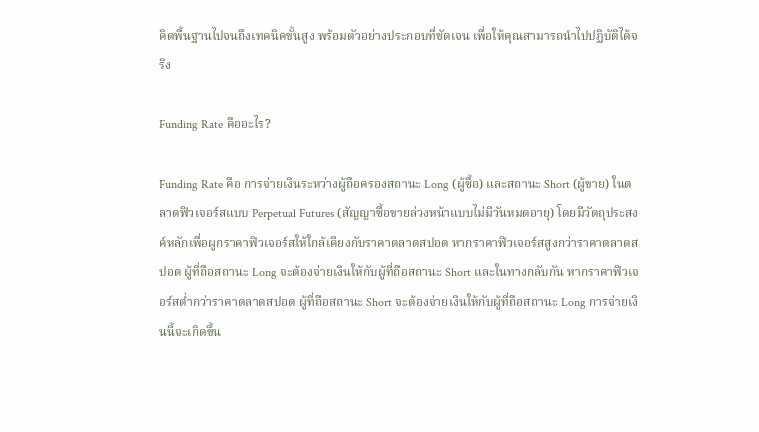คิดพื้นฐานไปจนถึงเทคนิคขั้นสูง พร้อมตัวอย่างประกอบที่ชัดเจน เพื่อให้คุณสามารถนำไปปฏิบัติได้จริง

Funding Rate คืออะไร?

Funding Rate คือ การจ่ายเงินระหว่างผู้ถือครองสถานะ Long (ผู้ซื้อ) และสถานะ Short (ผู้ขาย) ในตลาดฟิวเจอร์สแบบ Perpetual Futures (สัญญาซื้อขายล่วงหน้าแบบไม่มีวันหมดอายุ) โดยมีวัตถุประสงค์หลักเพื่อผูกราคาฟิวเจอร์สให้ใกล้เคียงกับราคาตลาดสปอต หากราคาฟิวเจอร์สสูงกว่าราคาตลาดสปอต ผู้ที่ถือสถานะ Long จะต้องจ่ายเงินให้กับผู้ที่ถือสถานะ Short และในทางกลับกัน หากราคาฟิวเจอร์สต่ำกว่าราคาตลาดสปอต ผู้ที่ถือสถานะ Short จะต้องจ่ายเงินให้กับผู้ที่ถือสถานะ Long การจ่ายเงินนี้จะเกิดขึ้น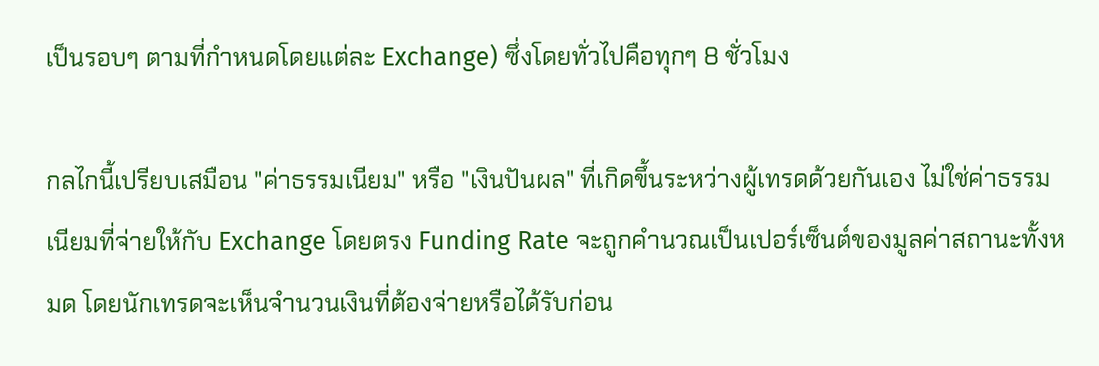เป็นรอบๆ ตามที่กำหนดโดยแต่ละ Exchange) ซึ่งโดยทั่วไปคือทุกๆ 8 ชั่วโมง

กลไกนี้เปรียบเสมือน "ค่าธรรมเนียม" หรือ "เงินปันผล" ที่เกิดขึ้นระหว่างผู้เทรดด้วยกันเอง ไม่ใช่ค่าธรรมเนียมที่จ่ายให้กับ Exchange โดยตรง Funding Rate จะถูกคำนวณเป็นเปอร์เซ็นต์ของมูลค่าสถานะทั้งหมด โดยนักเทรดจะเห็นจำนวนเงินที่ต้องจ่ายหรือได้รับก่อน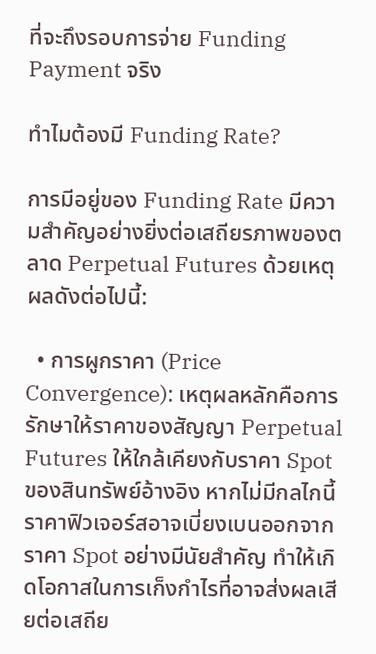ที่จะถึงรอบการจ่าย Funding Payment จริง

ทำไมต้องมี Funding Rate?

การมีอยู่ของ Funding Rate มีความสำคัญอย่างยิ่งต่อเสถียรภาพของตลาด Perpetual Futures ด้วยเหตุผลดังต่อไปนี้:

  • การผูกราคา (Price Convergence): เหตุผลหลักคือการรักษาให้ราคาของสัญญา Perpetual Futures ให้ใกล้เคียงกับราคา Spot ของสินทรัพย์อ้างอิง หากไม่มีกลไกนี้ ราคาฟิวเจอร์สอาจเบี่ยงเบนออกจากราคา Spot อย่างมีนัยสำคัญ ทำให้เกิดโอกาสในการเก็งกำไรที่อาจส่งผลเสียต่อเสถีย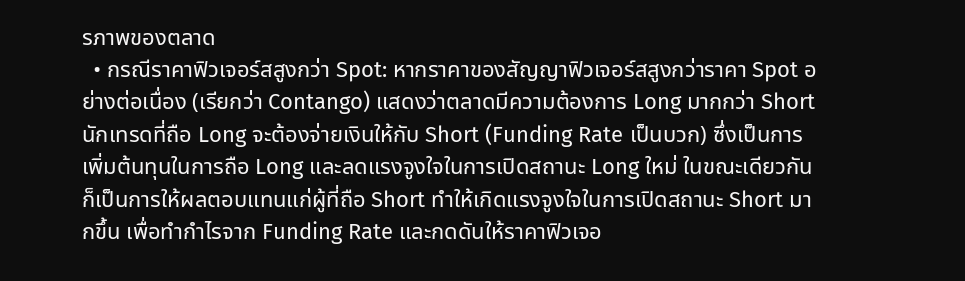รภาพของตลาด
  • กรณีราคาฟิวเจอร์สสูงกว่า Spot: หากราคาของสัญญาฟิวเจอร์สสูงกว่าราคา Spot อย่างต่อเนื่อง (เรียกว่า Contango) แสดงว่าตลาดมีความต้องการ Long มากกว่า Short นักเทรดที่ถือ Long จะต้องจ่ายเงินให้กับ Short (Funding Rate เป็นบวก) ซึ่งเป็นการเพิ่มต้นทุนในการถือ Long และลดแรงจูงใจในการเปิดสถานะ Long ใหม่ ในขณะเดียวกันก็เป็นการให้ผลตอบแทนแก่ผู้ที่ถือ Short ทำให้เกิดแรงจูงใจในการเปิดสถานะ Short มากขึ้น เพื่อทำกำไรจาก Funding Rate และกดดันให้ราคาฟิวเจอ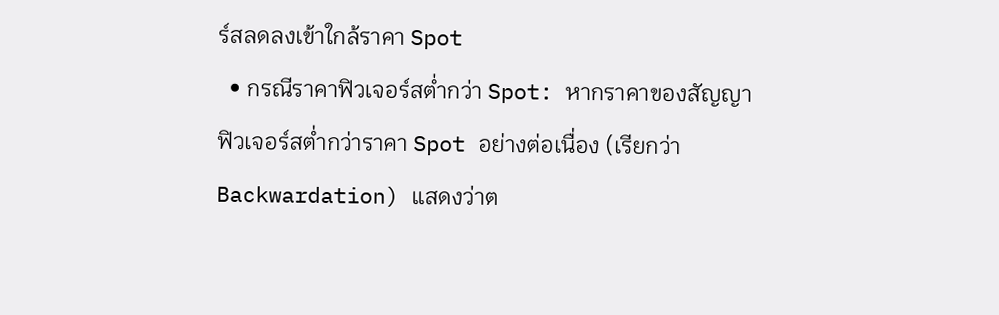ร์สลดลงเข้าใกล้ราคา Spot
  • กรณีราคาฟิวเจอร์สต่ำกว่า Spot: หากราคาของสัญญาฟิวเจอร์สต่ำกว่าราคา Spot อย่างต่อเนื่อง (เรียกว่า Backwardation) แสดงว่าต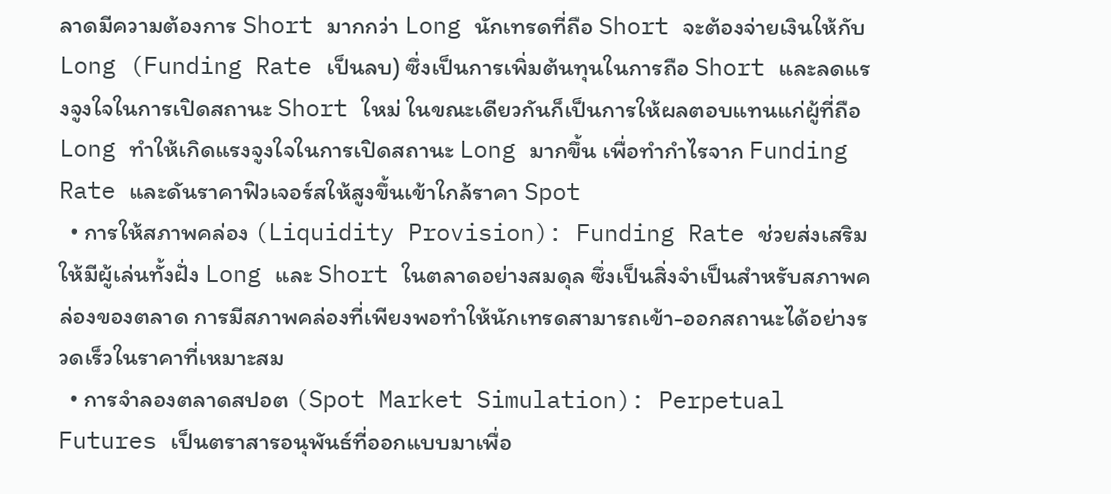ลาดมีความต้องการ Short มากกว่า Long นักเทรดที่ถือ Short จะต้องจ่ายเงินให้กับ Long (Funding Rate เป็นลบ) ซึ่งเป็นการเพิ่มต้นทุนในการถือ Short และลดแรงจูงใจในการเปิดสถานะ Short ใหม่ ในขณะเดียวกันก็เป็นการให้ผลตอบแทนแก่ผู้ที่ถือ Long ทำให้เกิดแรงจูงใจในการเปิดสถานะ Long มากขึ้น เพื่อทำกำไรจาก Funding Rate และดันราคาฟิวเจอร์สให้สูงขึ้นเข้าใกล้ราคา Spot
  • การให้สภาพคล่อง (Liquidity Provision): Funding Rate ช่วยส่งเสริมให้มีผู้เล่นทั้งฝั่ง Long และ Short ในตลาดอย่างสมดุล ซึ่งเป็นสิ่งจำเป็นสำหรับสภาพคล่องของตลาด การมีสภาพคล่องที่เพียงพอทำให้นักเทรดสามารถเข้า-ออกสถานะได้อย่างรวดเร็วในราคาที่เหมาะสม
  • การจำลองตลาดสปอต (Spot Market Simulation): Perpetual Futures เป็นตราสารอนุพันธ์ที่ออกแบบมาเพื่อ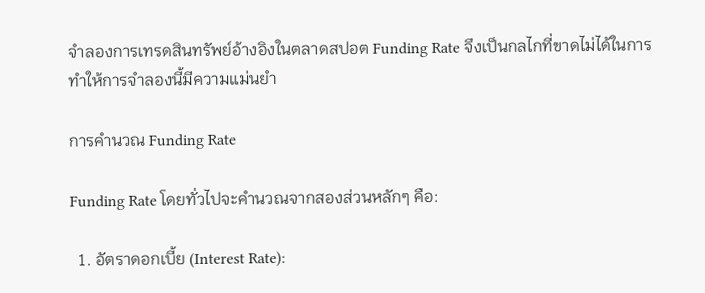จำลองการเทรดสินทรัพย์อ้างอิงในตลาดสปอต Funding Rate จึงเป็นกลไกที่ขาดไม่ได้ในการทำให้การจำลองนี้มีความแม่นยำ

การคำนวณ Funding Rate

Funding Rate โดยทั่วไปจะคำนวณจากสองส่วนหลักๆ คือ:

  1. อัตราดอกเบี้ย (Interest Rate):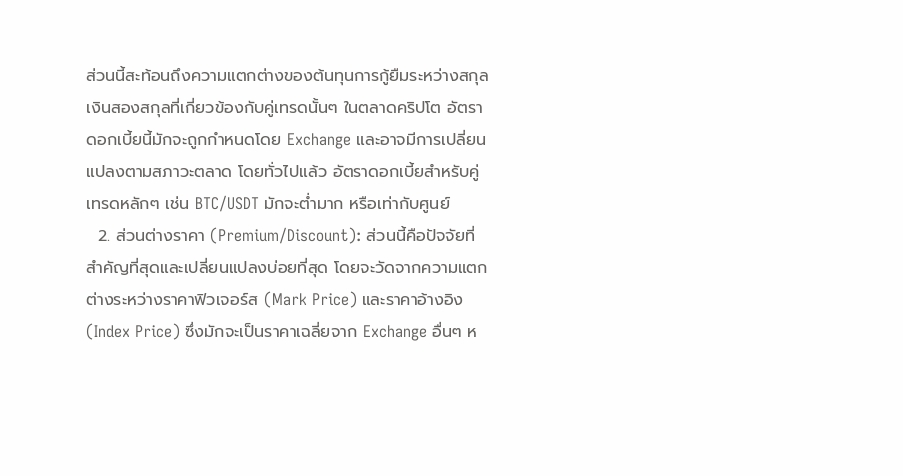ส่วนนี้สะท้อนถึงความแตกต่างของต้นทุนการกู้ยืมระหว่างสกุลเงินสองสกุลที่เกี่ยวข้องกับคู่เทรดนั้นๆ ในตลาดคริปโต อัตราดอกเบี้ยนี้มักจะถูกกำหนดโดย Exchange และอาจมีการเปลี่ยนแปลงตามสภาวะตลาด โดยทั่วไปแล้ว อัตราดอกเบี้ยสำหรับคู่เทรดหลักๆ เช่น BTC/USDT มักจะต่ำมาก หรือเท่ากับศูนย์
  2. ส่วนต่างราคา (Premium/Discount): ส่วนนี้คือปัจจัยที่สำคัญที่สุดและเปลี่ยนแปลงบ่อยที่สุด โดยจะวัดจากความแตกต่างระหว่างราคาฟิวเจอร์ส (Mark Price) และราคาอ้างอิง (Index Price) ซึ่งมักจะเป็นราคาเฉลี่ยจาก Exchange อื่นๆ ห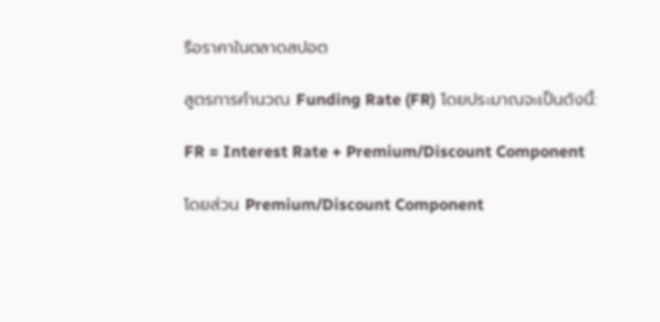รือราคาในตลาดสปอต

สูตรการคำนวณ Funding Rate (FR) โดยประมาณจะเป็นดังนี้:

FR = Interest Rate + Premium/Discount Component

โดยส่วน Premium/Discount Component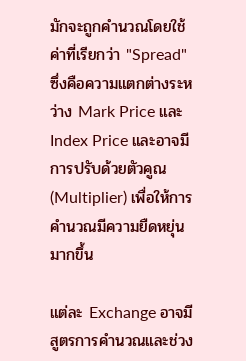มักจะถูกคำนวณโดยใช้ค่าที่เรียกว่า "Spread" ซึ่งคือความแตกต่างระหว่าง Mark Price และ Index Price และอาจมีการปรับด้วยตัวคูณ (Multiplier) เพื่อให้การคำนวณมีความยืดหยุ่นมากขึ้น

แต่ละ Exchange อาจมีสูตรการคำนวณและช่วง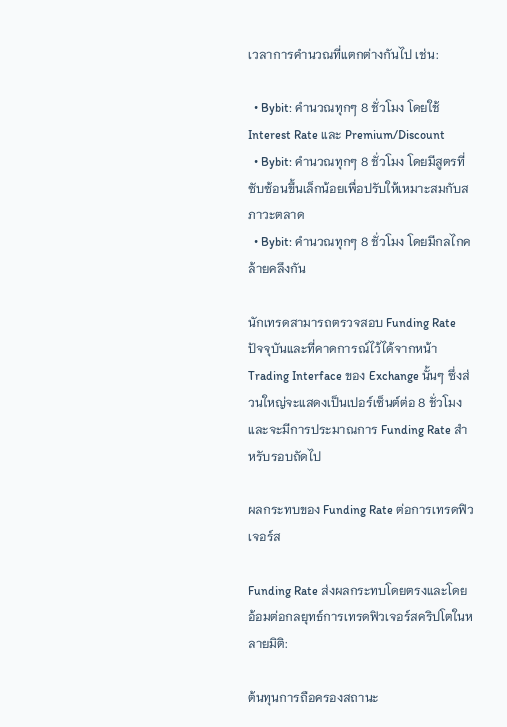เวลาการคำนวณที่แตกต่างกันไป เช่น:

  • Bybit: คำนวณทุกๆ 8 ชั่วโมง โดยใช้ Interest Rate และ Premium/Discount
  • Bybit: คำนวณทุกๆ 8 ชั่วโมง โดยมีสูตรที่ซับซ้อนขึ้นเล็กน้อยเพื่อปรับให้เหมาะสมกับสภาวะตลาด
  • Bybit: คำนวณทุกๆ 8 ชั่วโมง โดยมีกลไกคล้ายคลึงกัน

นักเทรดสามารถตรวจสอบ Funding Rate ปัจจุบันและที่คาดการณ์ไว้ได้จากหน้า Trading Interface ของ Exchange นั้นๆ ซึ่งส่วนใหญ่จะแสดงเป็นเปอร์เซ็นต์ต่อ 8 ชั่วโมง และจะมีการประมาณการ Funding Rate สำหรับรอบถัดไป

ผลกระทบของ Funding Rate ต่อการเทรดฟิวเจอร์ส

Funding Rate ส่งผลกระทบโดยตรงและโดยอ้อมต่อกลยุทธ์การเทรดฟิวเจอร์สคริปโตในหลายมิติ:

ต้นทุนการถือครองสถานะ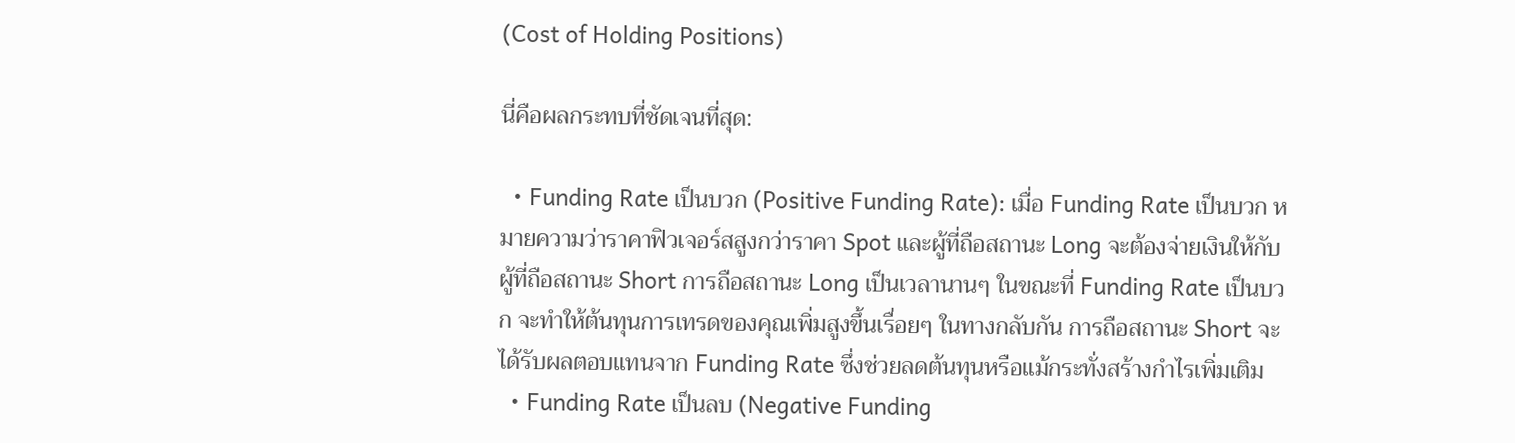(Cost of Holding Positions)

นี่คือผลกระทบที่ชัดเจนที่สุด:

  • Funding Rate เป็นบวก (Positive Funding Rate): เมื่อ Funding Rate เป็นบวก หมายความว่าราคาฟิวเจอร์สสูงกว่าราคา Spot และผู้ที่ถือสถานะ Long จะต้องจ่ายเงินให้กับผู้ที่ถือสถานะ Short การถือสถานะ Long เป็นเวลานานๆ ในขณะที่ Funding Rate เป็นบวก จะทำให้ต้นทุนการเทรดของคุณเพิ่มสูงขึ้นเรื่อยๆ ในทางกลับกัน การถือสถานะ Short จะได้รับผลตอบแทนจาก Funding Rate ซึ่งช่วยลดต้นทุนหรือแม้กระทั่งสร้างกำไรเพิ่มเติม
  • Funding Rate เป็นลบ (Negative Funding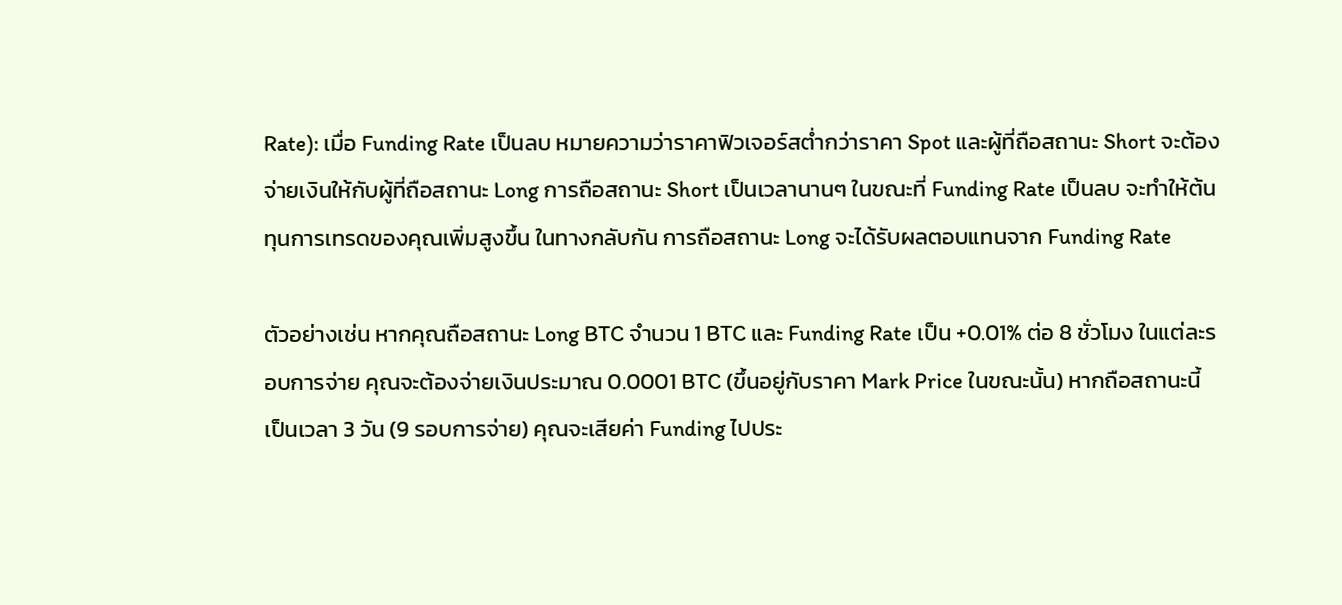Rate): เมื่อ Funding Rate เป็นลบ หมายความว่าราคาฟิวเจอร์สต่ำกว่าราคา Spot และผู้ที่ถือสถานะ Short จะต้องจ่ายเงินให้กับผู้ที่ถือสถานะ Long การถือสถานะ Short เป็นเวลานานๆ ในขณะที่ Funding Rate เป็นลบ จะทำให้ต้นทุนการเทรดของคุณเพิ่มสูงขึ้น ในทางกลับกัน การถือสถานะ Long จะได้รับผลตอบแทนจาก Funding Rate

ตัวอย่างเช่น หากคุณถือสถานะ Long BTC จำนวน 1 BTC และ Funding Rate เป็น +0.01% ต่อ 8 ชั่วโมง ในแต่ละรอบการจ่าย คุณจะต้องจ่ายเงินประมาณ 0.0001 BTC (ขึ้นอยู่กับราคา Mark Price ในขณะนั้น) หากถือสถานะนี้เป็นเวลา 3 วัน (9 รอบการจ่าย) คุณจะเสียค่า Funding ไปประ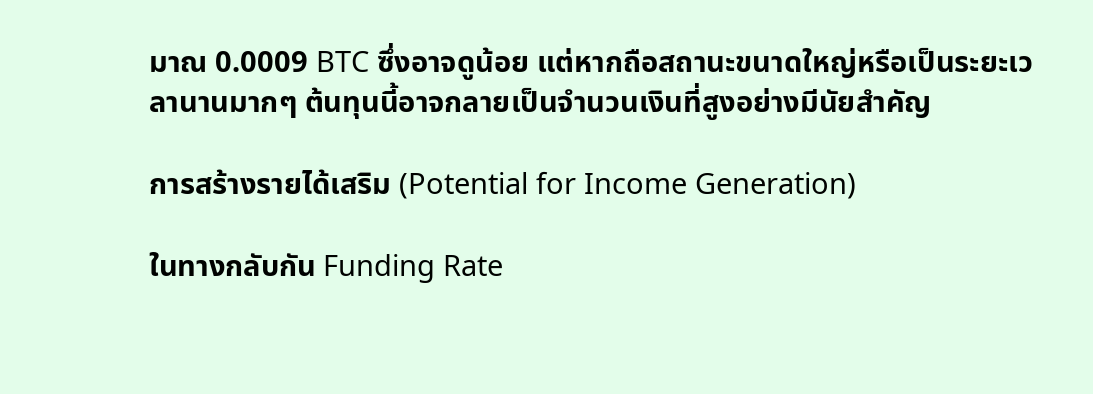มาณ 0.0009 BTC ซึ่งอาจดูน้อย แต่หากถือสถานะขนาดใหญ่หรือเป็นระยะเวลานานมากๆ ต้นทุนนี้อาจกลายเป็นจำนวนเงินที่สูงอย่างมีนัยสำคัญ

การสร้างรายได้เสริม (Potential for Income Generation)

ในทางกลับกัน Funding Rate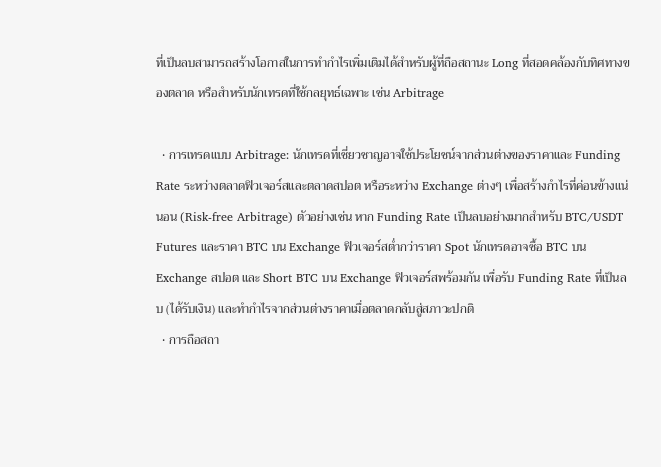ที่เป็นลบสามารถสร้างโอกาสในการทำกำไรเพิ่มเติมได้สำหรับผู้ที่ถือสถานะ Long ที่สอดคล้องกับทิศทางของตลาด หรือสำหรับนักเทรดที่ใช้กลยุทธ์เฉพาะ เช่น Arbitrage

  • การเทรดแบบ Arbitrage: นักเทรดที่เชี่ยวชาญอาจใช้ประโยชน์จากส่วนต่างของราคาและ Funding Rate ระหว่างตลาดฟิวเจอร์สและตลาดสปอต หรือระหว่าง Exchange ต่างๆ เพื่อสร้างกำไรที่ค่อนข้างแน่นอน (Risk-free Arbitrage) ตัวอย่างเช่น หาก Funding Rate เป็นลบอย่างมากสำหรับ BTC/USDT Futures และราคา BTC บน Exchange ฟิวเจอร์สต่ำกว่าราคา Spot นักเทรดอาจซื้อ BTC บน Exchange สปอต และ Short BTC บน Exchange ฟิวเจอร์สพร้อมกัน เพื่อรับ Funding Rate ที่เป็นลบ (ได้รับเงิน) และทำกำไรจากส่วนต่างราคาเมื่อตลาดกลับสู่สภาวะปกติ
  • การถือสถา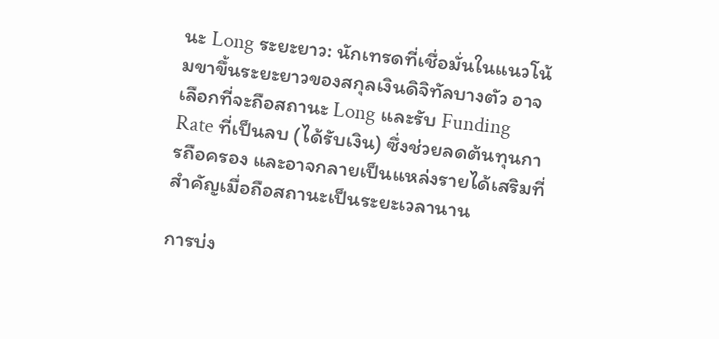นะ Long ระยะยาว: นักเทรดที่เชื่อมั่นในแนวโน้มขาขึ้นระยะยาวของสกุลเงินดิจิทัลบางตัว อาจเลือกที่จะถือสถานะ Long และรับ Funding Rate ที่เป็นลบ (ได้รับเงิน) ซึ่งช่วยลดต้นทุนการถือครอง และอาจกลายเป็นแหล่งรายได้เสริมที่สำคัญเมื่อถือสถานะเป็นระยะเวลานาน

การบ่ง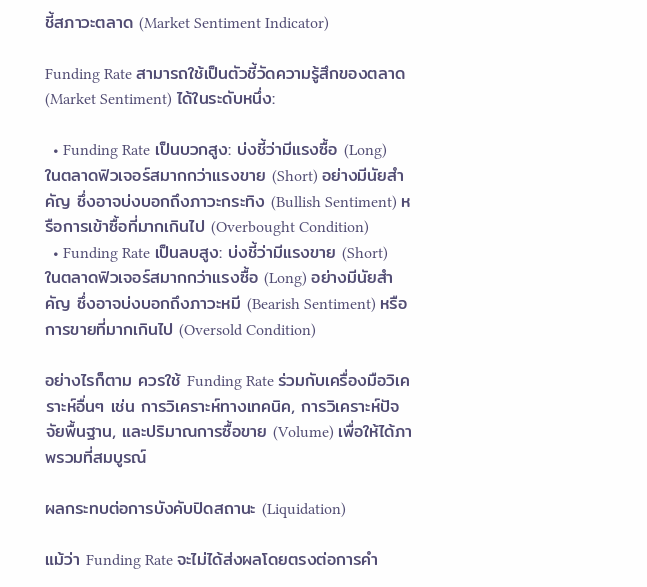ชี้สภาวะตลาด (Market Sentiment Indicator)

Funding Rate สามารถใช้เป็นตัวชี้วัดความรู้สึกของตลาด (Market Sentiment) ได้ในระดับหนึ่ง:

  • Funding Rate เป็นบวกสูง: บ่งชี้ว่ามีแรงซื้อ (Long) ในตลาดฟิวเจอร์สมากกว่าแรงขาย (Short) อย่างมีนัยสำคัญ ซึ่งอาจบ่งบอกถึงภาวะกระทิง (Bullish Sentiment) หรือการเข้าซื้อที่มากเกินไป (Overbought Condition)
  • Funding Rate เป็นลบสูง: บ่งชี้ว่ามีแรงขาย (Short) ในตลาดฟิวเจอร์สมากกว่าแรงซื้อ (Long) อย่างมีนัยสำคัญ ซึ่งอาจบ่งบอกถึงภาวะหมี (Bearish Sentiment) หรือการขายที่มากเกินไป (Oversold Condition)

อย่างไรก็ตาม ควรใช้ Funding Rate ร่วมกับเครื่องมือวิเคราะห์อื่นๆ เช่น การวิเคราะห์ทางเทคนิค, การวิเคราะห์ปัจจัยพื้นฐาน, และปริมาณการซื้อขาย (Volume) เพื่อให้ได้ภาพรวมที่สมบูรณ์

ผลกระทบต่อการบังคับปิดสถานะ (Liquidation)

แม้ว่า Funding Rate จะไม่ได้ส่งผลโดยตรงต่อการคำ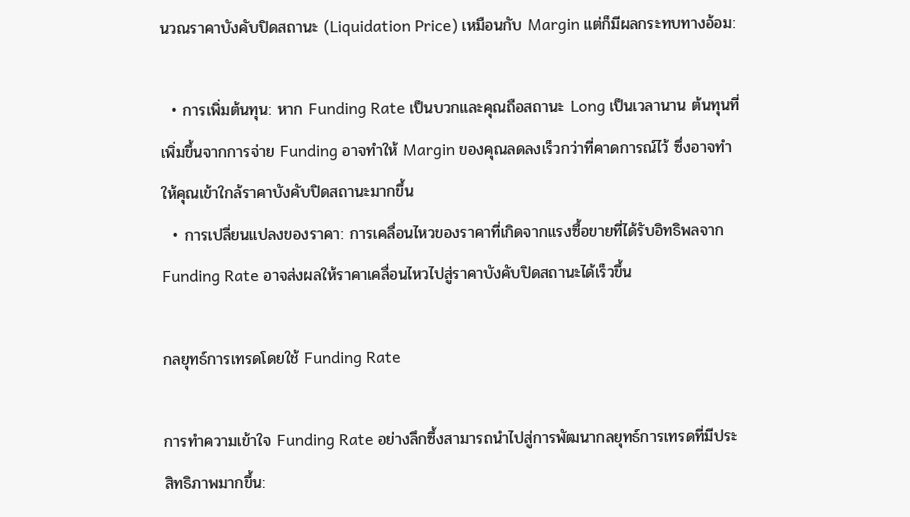นวณราคาบังคับปิดสถานะ (Liquidation Price) เหมือนกับ Margin แต่ก็มีผลกระทบทางอ้อม:

  • การเพิ่มต้นทุน: หาก Funding Rate เป็นบวกและคุณถือสถานะ Long เป็นเวลานาน ต้นทุนที่เพิ่มขึ้นจากการจ่าย Funding อาจทำให้ Margin ของคุณลดลงเร็วกว่าที่คาดการณ์ไว้ ซึ่งอาจทำให้คุณเข้าใกล้ราคาบังคับปิดสถานะมากขึ้น
  • การเปลี่ยนแปลงของราคา: การเคลื่อนไหวของราคาที่เกิดจากแรงซื้อขายที่ได้รับอิทธิพลจาก Funding Rate อาจส่งผลให้ราคาเคลื่อนไหวไปสู่ราคาบังคับปิดสถานะได้เร็วขึ้น

กลยุทธ์การเทรดโดยใช้ Funding Rate

การทำความเข้าใจ Funding Rate อย่างลึกซึ้งสามารถนำไปสู่การพัฒนากลยุทธ์การเทรดที่มีประสิทธิภาพมากขึ้น: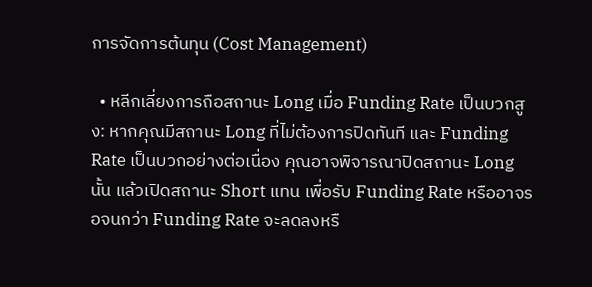การจัดการต้นทุน (Cost Management)

  • หลีกเลี่ยงการถือสถานะ Long เมื่อ Funding Rate เป็นบวกสูง: หากคุณมีสถานะ Long ที่ไม่ต้องการปิดทันที และ Funding Rate เป็นบวกอย่างต่อเนื่อง คุณอาจพิจารณาปิดสถานะ Long นั้น แล้วเปิดสถานะ Short แทน เพื่อรับ Funding Rate หรืออาจรอจนกว่า Funding Rate จะลดลงหรื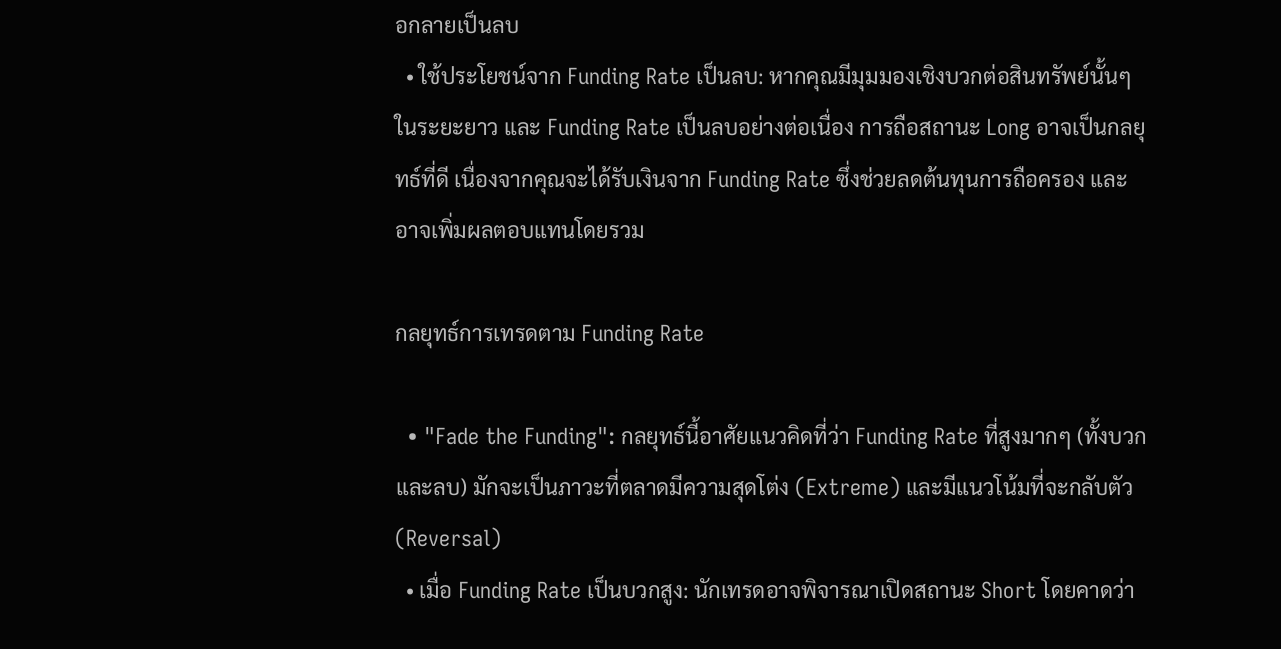อกลายเป็นลบ
  • ใช้ประโยชน์จาก Funding Rate เป็นลบ: หากคุณมีมุมมองเชิงบวกต่อสินทรัพย์นั้นๆ ในระยะยาว และ Funding Rate เป็นลบอย่างต่อเนื่อง การถือสถานะ Long อาจเป็นกลยุทธ์ที่ดี เนื่องจากคุณจะได้รับเงินจาก Funding Rate ซึ่งช่วยลดต้นทุนการถือครอง และอาจเพิ่มผลตอบแทนโดยรวม

กลยุทธ์การเทรดตาม Funding Rate

  • "Fade the Funding": กลยุทธ์นี้อาศัยแนวคิดที่ว่า Funding Rate ที่สูงมากๆ (ทั้งบวกและลบ) มักจะเป็นภาวะที่ตลาดมีความสุดโต่ง (Extreme) และมีแนวโน้มที่จะกลับตัว (Reversal)
  • เมื่อ Funding Rate เป็นบวกสูง: นักเทรดอาจพิจารณาเปิดสถานะ Short โดยคาดว่า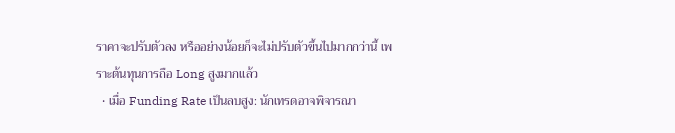ราคาจะปรับตัวลง หรืออย่างน้อยก็จะไม่ปรับตัวขึ้นไปมากกว่านี้ เพราะต้นทุนการถือ Long สูงมากแล้ว
  • เมื่อ Funding Rate เป็นลบสูง: นักเทรดอาจพิจารณา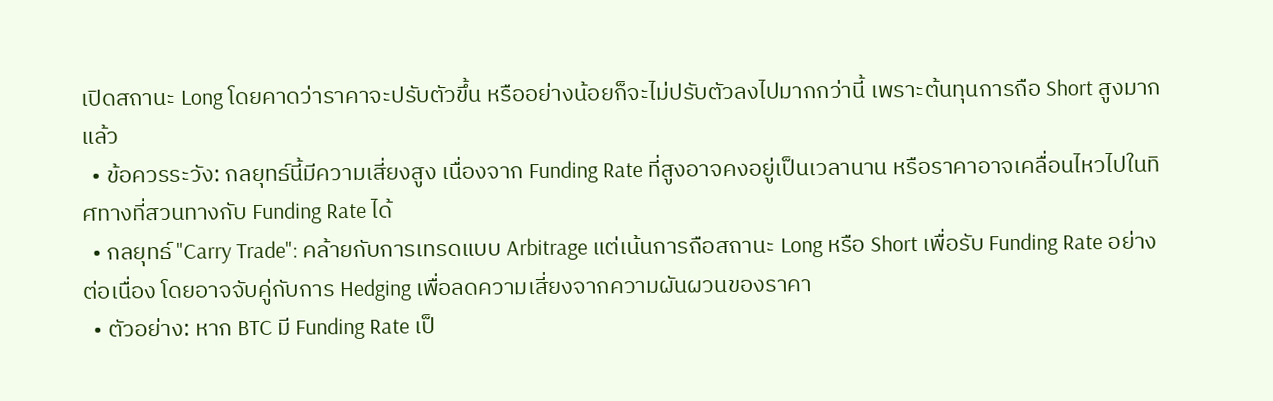เปิดสถานะ Long โดยคาดว่าราคาจะปรับตัวขึ้น หรืออย่างน้อยก็จะไม่ปรับตัวลงไปมากกว่านี้ เพราะต้นทุนการถือ Short สูงมากแล้ว
  • ข้อควรระวัง: กลยุทธ์นี้มีความเสี่ยงสูง เนื่องจาก Funding Rate ที่สูงอาจคงอยู่เป็นเวลานาน หรือราคาอาจเคลื่อนไหวไปในทิศทางที่สวนทางกับ Funding Rate ได้
  • กลยุทธ์ "Carry Trade": คล้ายกับการเทรดแบบ Arbitrage แต่เน้นการถือสถานะ Long หรือ Short เพื่อรับ Funding Rate อย่างต่อเนื่อง โดยอาจจับคู่กับการ Hedging เพื่อลดความเสี่ยงจากความผันผวนของราคา
  • ตัวอย่าง: หาก BTC มี Funding Rate เป็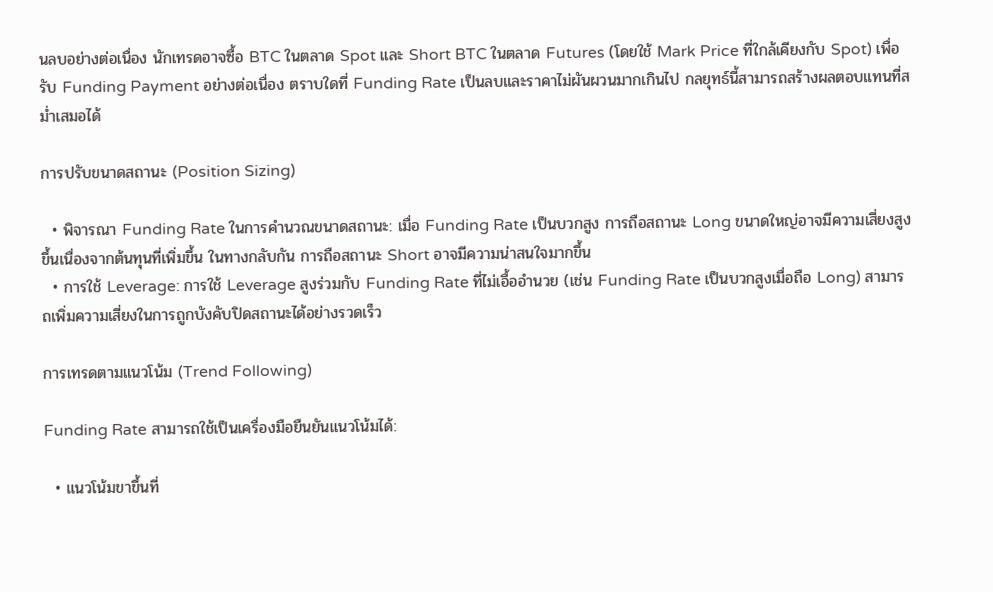นลบอย่างต่อเนื่อง นักเทรดอาจซื้อ BTC ในตลาด Spot และ Short BTC ในตลาด Futures (โดยใช้ Mark Price ที่ใกล้เคียงกับ Spot) เพื่อรับ Funding Payment อย่างต่อเนื่อง ตราบใดที่ Funding Rate เป็นลบและราคาไม่ผันผวนมากเกินไป กลยุทธ์นี้สามารถสร้างผลตอบแทนที่สม่ำเสมอได้

การปรับขนาดสถานะ (Position Sizing)

  • พิจารณา Funding Rate ในการคำนวณขนาดสถานะ: เมื่อ Funding Rate เป็นบวกสูง การถือสถานะ Long ขนาดใหญ่อาจมีความเสี่ยงสูงขึ้นเนื่องจากต้นทุนที่เพิ่มขึ้น ในทางกลับกัน การถือสถานะ Short อาจมีความน่าสนใจมากขึ้น
  • การใช้ Leverage: การใช้ Leverage สูงร่วมกับ Funding Rate ที่ไม่เอื้ออำนวย (เช่น Funding Rate เป็นบวกสูงเมื่อถือ Long) สามารถเพิ่มความเสี่ยงในการถูกบังคับปิดสถานะได้อย่างรวดเร็ว

การเทรดตามแนวโน้ม (Trend Following)

Funding Rate สามารถใช้เป็นเครื่องมือยืนยันแนวโน้มได้:

  • แนวโน้มขาขึ้นที่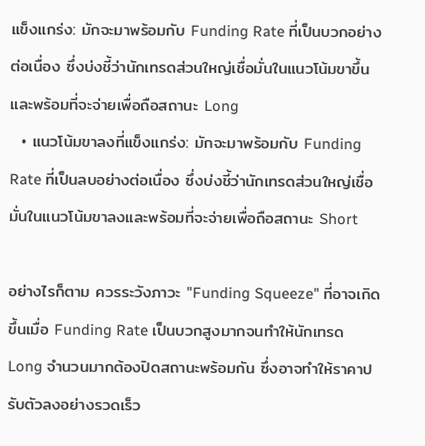แข็งแกร่ง: มักจะมาพร้อมกับ Funding Rate ที่เป็นบวกอย่างต่อเนื่อง ซึ่งบ่งชี้ว่านักเทรดส่วนใหญ่เชื่อมั่นในแนวโน้มขาขึ้นและพร้อมที่จะจ่ายเพื่อถือสถานะ Long
  • แนวโน้มขาลงที่แข็งแกร่ง: มักจะมาพร้อมกับ Funding Rate ที่เป็นลบอย่างต่อเนื่อง ซึ่งบ่งชี้ว่านักเทรดส่วนใหญ่เชื่อมั่นในแนวโน้มขาลงและพร้อมที่จะจ่ายเพื่อถือสถานะ Short

อย่างไรก็ตาม ควรระวังภาวะ "Funding Squeeze" ที่อาจเกิดขึ้นเมื่อ Funding Rate เป็นบวกสูงมากจนทำให้นักเทรด Long จำนวนมากต้องปิดสถานะพร้อมกัน ซึ่งอาจทำให้ราคาปรับตัวลงอย่างรวดเร็ว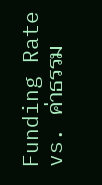Funding Rate vs. ค่าธรรม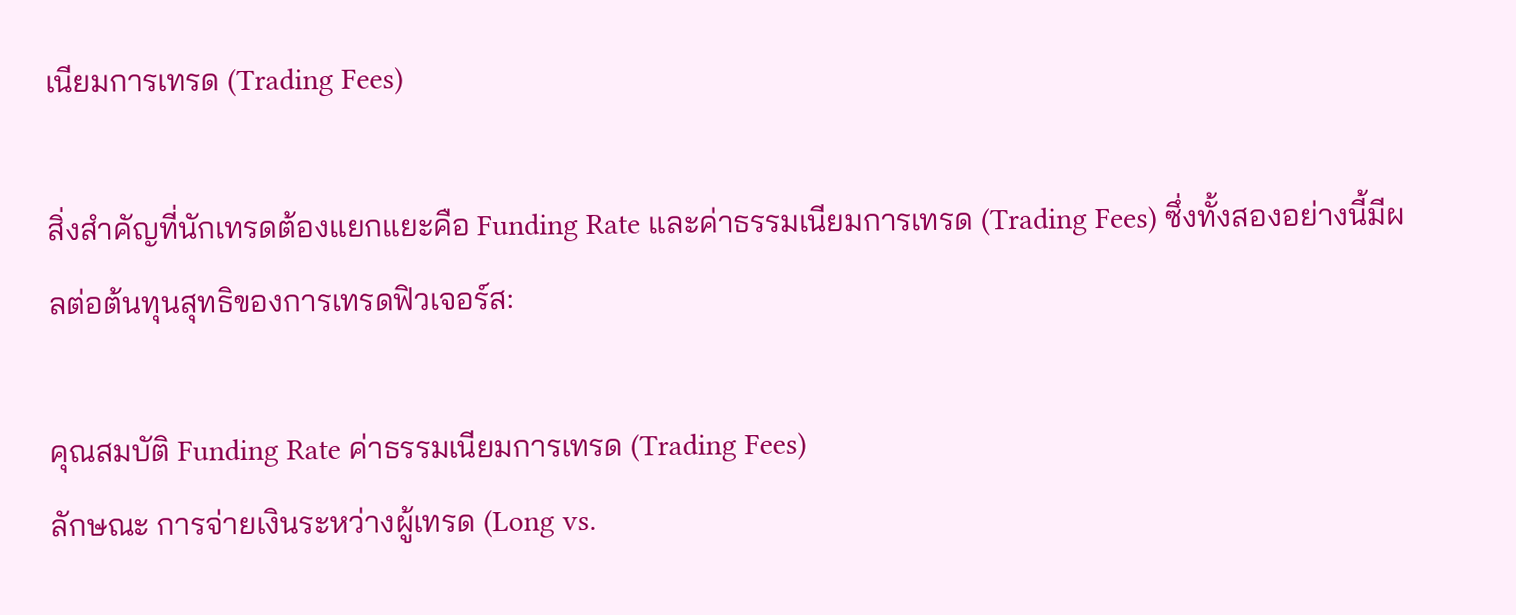เนียมการเทรด (Trading Fees)

สิ่งสำคัญที่นักเทรดต้องแยกแยะคือ Funding Rate และค่าธรรมเนียมการเทรด (Trading Fees) ซึ่งทั้งสองอย่างนี้มีผลต่อต้นทุนสุทธิของการเทรดฟิวเจอร์ส:

คุณสมบัติ Funding Rate ค่าธรรมเนียมการเทรด (Trading Fees)
ลักษณะ การจ่ายเงินระหว่างผู้เทรด (Long vs.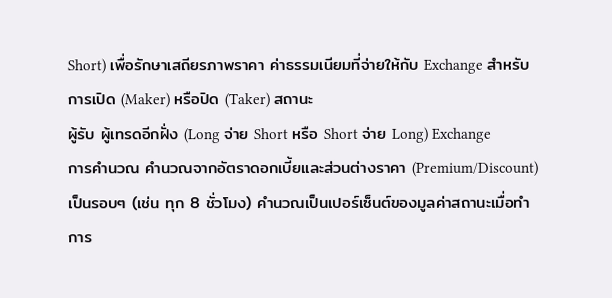Short) เพื่อรักษาเสถียรภาพราคา ค่าธรรมเนียมที่จ่ายให้กับ Exchange สำหรับการเปิด (Maker) หรือปิด (Taker) สถานะ
ผู้รับ ผู้เทรดอีกฝั่ง (Long จ่าย Short หรือ Short จ่าย Long) Exchange
การคำนวณ คำนวณจากอัตราดอกเบี้ยและส่วนต่างราคา (Premium/Discount) เป็นรอบๆ (เช่น ทุก 8 ชั่วโมง) คำนวณเป็นเปอร์เซ็นต์ของมูลค่าสถานะเมื่อทำการ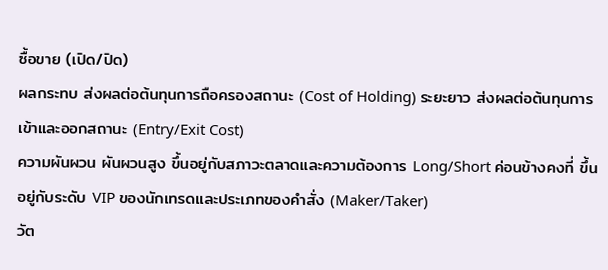ซื้อขาย (เปิด/ปิด)
ผลกระทบ ส่งผลต่อต้นทุนการถือครองสถานะ (Cost of Holding) ระยะยาว ส่งผลต่อต้นทุนการเข้าและออกสถานะ (Entry/Exit Cost)
ความผันผวน ผันผวนสูง ขึ้นอยู่กับสภาวะตลาดและความต้องการ Long/Short ค่อนข้างคงที่ ขึ้นอยู่กับระดับ VIP ของนักเทรดและประเภทของคำสั่ง (Maker/Taker)
วัต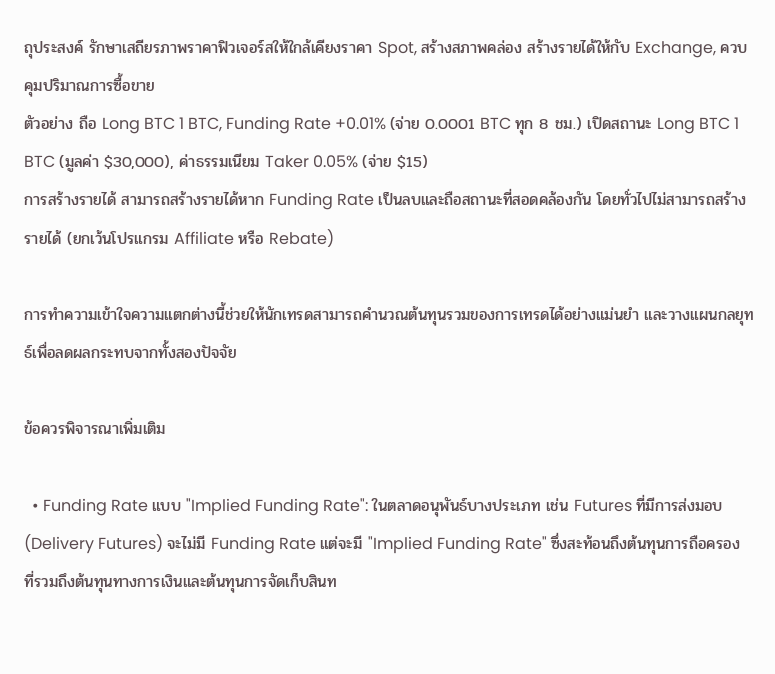ถุประสงค์ รักษาเสถียรภาพราคาฟิวเจอร์สให้ใกล้เคียงราคา Spot, สร้างสภาพคล่อง สร้างรายได้ให้กับ Exchange, ควบคุมปริมาณการซื้อขาย
ตัวอย่าง ถือ Long BTC 1 BTC, Funding Rate +0.01% (จ่าย 0.0001 BTC ทุก 8 ชม.) เปิดสถานะ Long BTC 1 BTC (มูลค่า $30,000), ค่าธรรมเนียม Taker 0.05% (จ่าย $15)
การสร้างรายได้ สามารถสร้างรายได้หาก Funding Rate เป็นลบและถือสถานะที่สอดคล้องกัน โดยทั่วไปไม่สามารถสร้างรายได้ (ยกเว้นโปรแกรม Affiliate หรือ Rebate)

การทำความเข้าใจความแตกต่างนี้ช่วยให้นักเทรดสามารถคำนวณต้นทุนรวมของการเทรดได้อย่างแม่นยำ และวางแผนกลยุทธ์เพื่อลดผลกระทบจากทั้งสองปัจจัย

ข้อควรพิจารณาเพิ่มเติม

  • Funding Rate แบบ "Implied Funding Rate": ในตลาดอนุพันธ์บางประเภท เช่น Futures ที่มีการส่งมอบ (Delivery Futures) จะไม่มี Funding Rate แต่จะมี "Implied Funding Rate" ซึ่งสะท้อนถึงต้นทุนการถือครองที่รวมถึงต้นทุนทางการเงินและต้นทุนการจัดเก็บสินท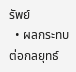รัพย์
  • ผลกระทบต่อกลยุทธ์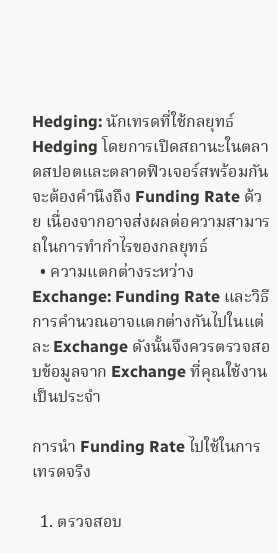Hedging: นักเทรดที่ใช้กลยุทธ์ Hedging โดยการเปิดสถานะในตลาดสปอตและตลาดฟิวเจอร์สพร้อมกัน จะต้องคำนึงถึง Funding Rate ด้วย เนื่องจากอาจส่งผลต่อความสามารถในการทำกำไรของกลยุทธ์
  • ความแตกต่างระหว่าง Exchange: Funding Rate และวิธีการคำนวณอาจแตกต่างกันไปในแต่ละ Exchange ดังนั้นจึงควรตรวจสอบข้อมูลจาก Exchange ที่คุณใช้งานเป็นประจำ

การนำ Funding Rate ไปใช้ในการเทรดจริง

  1. ตรวจสอบ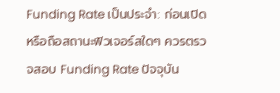Funding Rate เป็นประจำ: ก่อนเปิดหรือถือสถานะฟิวเจอร์สใดๆ ควรตรวจสอบ Funding Rate ปัจจุบัน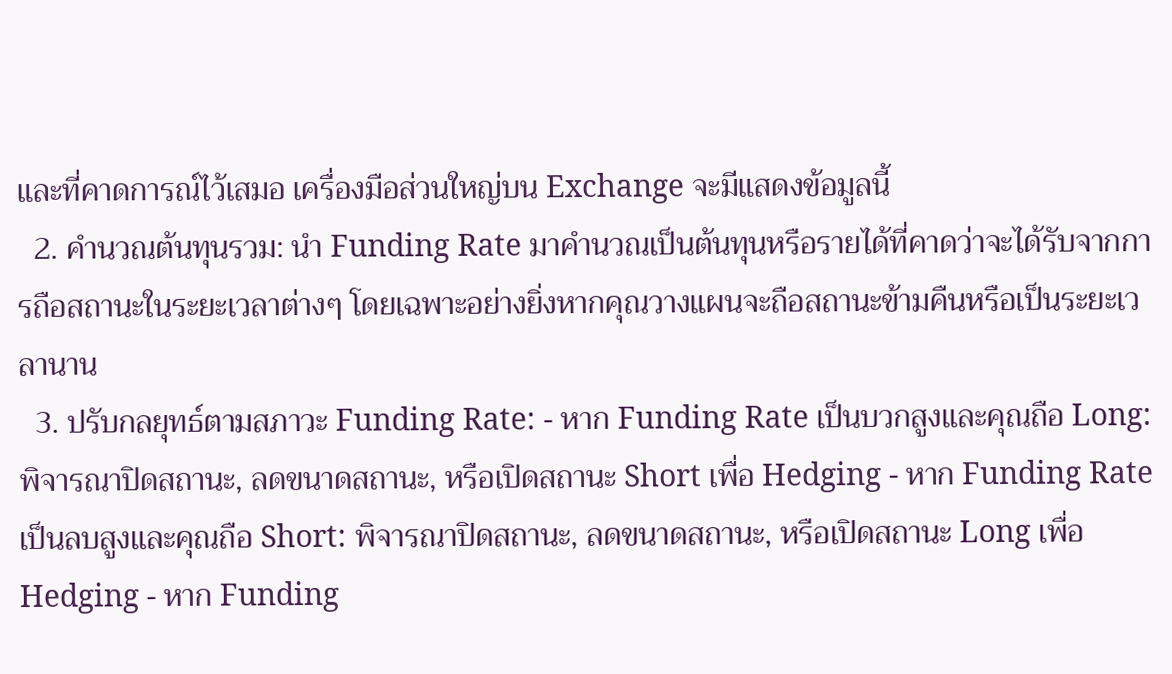และที่คาดการณ์ไว้เสมอ เครื่องมือส่วนใหญ่บน Exchange จะมีแสดงข้อมูลนี้
  2. คำนวณต้นทุนรวม: นำ Funding Rate มาคำนวณเป็นต้นทุนหรือรายได้ที่คาดว่าจะได้รับจากการถือสถานะในระยะเวลาต่างๆ โดยเฉพาะอย่างยิ่งหากคุณวางแผนจะถือสถานะข้ามคืนหรือเป็นระยะเวลานาน
  3. ปรับกลยุทธ์ตามสภาวะ Funding Rate: - หาก Funding Rate เป็นบวกสูงและคุณถือ Long: พิจารณาปิดสถานะ, ลดขนาดสถานะ, หรือเปิดสถานะ Short เพื่อ Hedging - หาก Funding Rate เป็นลบสูงและคุณถือ Short: พิจารณาปิดสถานะ, ลดขนาดสถานะ, หรือเปิดสถานะ Long เพื่อ Hedging - หาก Funding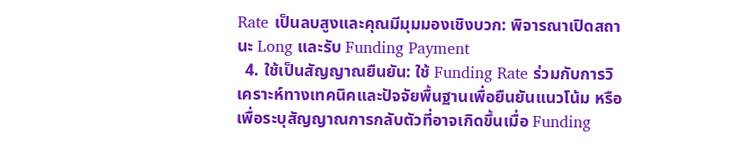Rate เป็นลบสูงและคุณมีมุมมองเชิงบวก: พิจารณาเปิดสถานะ Long และรับ Funding Payment
  4. ใช้เป็นสัญญาณยืนยัน: ใช้ Funding Rate ร่วมกับการวิเคราะห์ทางเทคนิคและปัจจัยพื้นฐานเพื่อยืนยันแนวโน้ม หรือเพื่อระบุสัญญาณการกลับตัวที่อาจเกิดขึ้นเมื่อ Funding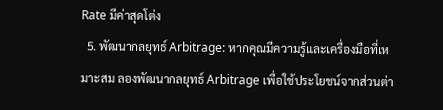Rate มีค่าสุดโต่ง
  5. พัฒนากลยุทธ์ Arbitrage: หากคุณมีความรู้และเครื่องมือที่เหมาะสม ลองพัฒนากลยุทธ์ Arbitrage เพื่อใช้ประโยชน์จากส่วนต่า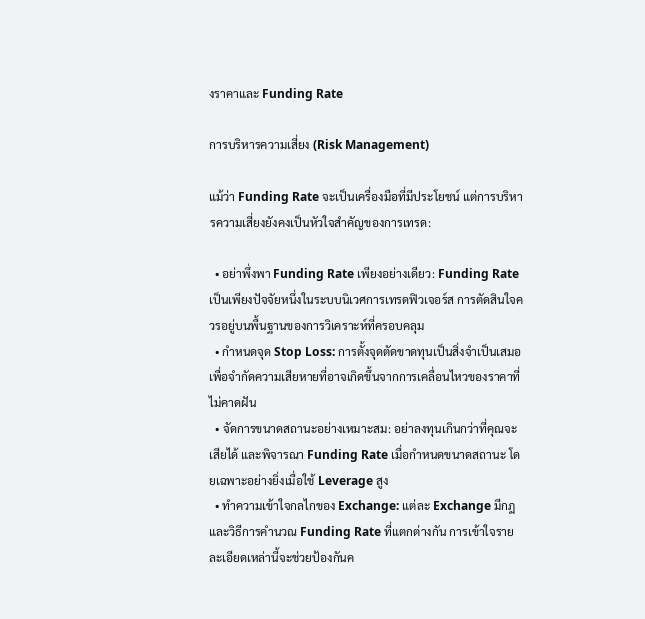งราคาและ Funding Rate

การบริหารความเสี่ยง (Risk Management)

แม้ว่า Funding Rate จะเป็นเครื่องมือที่มีประโยชน์ แต่การบริหารความเสี่ยงยังคงเป็นหัวใจสำคัญของการเทรด:

  • อย่าพึ่งพา Funding Rate เพียงอย่างเดียว: Funding Rate เป็นเพียงปัจจัยหนึ่งในระบบนิเวศการเทรดฟิวเจอร์ส การตัดสินใจควรอยู่บนพื้นฐานของการวิเคราะห์ที่ครอบคลุม
  • กำหนดจุด Stop Loss: การตั้งจุดตัดขาดทุนเป็นสิ่งจำเป็นเสมอ เพื่อจำกัดความเสียหายที่อาจเกิดขึ้นจากการเคลื่อนไหวของราคาที่ไม่คาดฝัน
  • จัดการขนาดสถานะอย่างเหมาะสม: อย่าลงทุนเกินกว่าที่คุณจะเสียได้ และพิจารณา Funding Rate เมื่อกำหนดขนาดสถานะ โดยเฉพาะอย่างยิ่งเมื่อใช้ Leverage สูง
  • ทำความเข้าใจกลไกของ Exchange: แต่ละ Exchange มีกฎและวิธีการคำนวณ Funding Rate ที่แตกต่างกัน การเข้าใจรายละเอียดเหล่านี้จะช่วยป้องกันค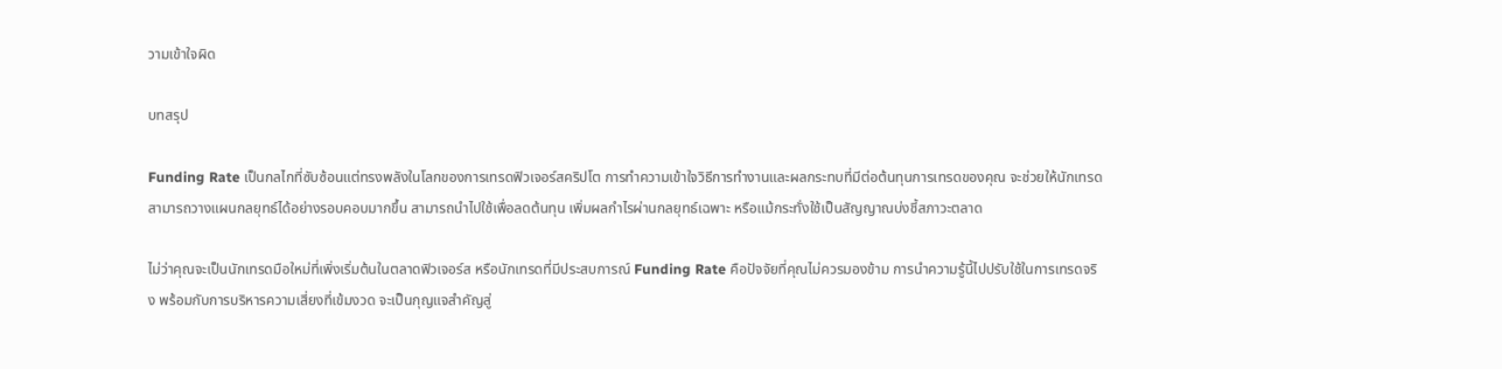วามเข้าใจผิด

บทสรุป

Funding Rate เป็นกลไกที่ซับซ้อนแต่ทรงพลังในโลกของการเทรดฟิวเจอร์สคริปโต การทำความเข้าใจวิธีการทำงานและผลกระทบที่มีต่อต้นทุนการเทรดของคุณ จะช่วยให้นักเทรดสามารถวางแผนกลยุทธ์ได้อย่างรอบคอบมากขึ้น สามารถนำไปใช้เพื่อลดต้นทุน เพิ่มผลกำไรผ่านกลยุทธ์เฉพาะ หรือแม้กระทั่งใช้เป็นสัญญาณบ่งชี้สภาวะตลาด

ไม่ว่าคุณจะเป็นนักเทรดมือใหม่ที่เพิ่งเริ่มต้นในตลาดฟิวเจอร์ส หรือนักเทรดที่มีประสบการณ์ Funding Rate คือปัจจัยที่คุณไม่ควรมองข้าม การนำความรู้นี้ไปปรับใช้ในการเทรดจริง พร้อมกับการบริหารความเสี่ยงที่เข้มงวด จะเป็นกุญแจสำคัญสู่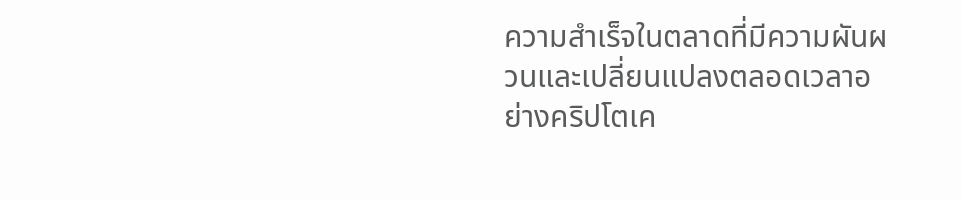ความสำเร็จในตลาดที่มีความผันผวนและเปลี่ยนแปลงตลอดเวลาอย่างคริปโตเค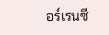อร์เรนซี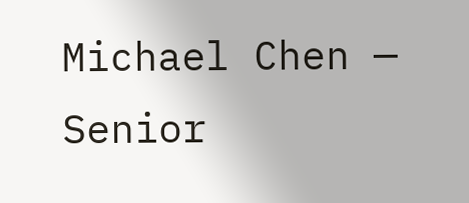Michael Chen — Senior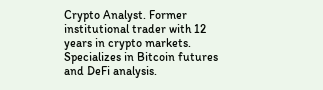Crypto Analyst. Former institutional trader with 12 years in crypto markets. Specializes in Bitcoin futures and DeFi analysis.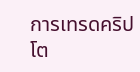การเทรดคริปโต